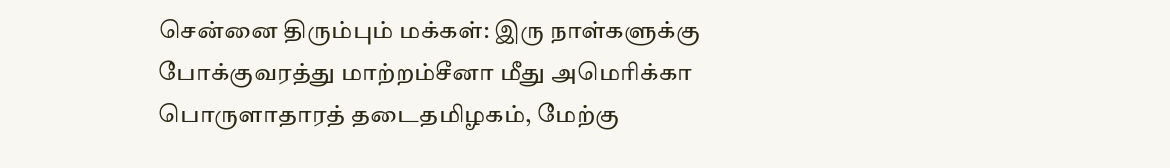சென்னை திரும்பும் மக்கள்: இரு நாள்களுக்கு போக்குவரத்து மாற்றம்சீனா மீது அமெரிக்கா பொருளாதாரத் தடைதமிழகம், மேற்கு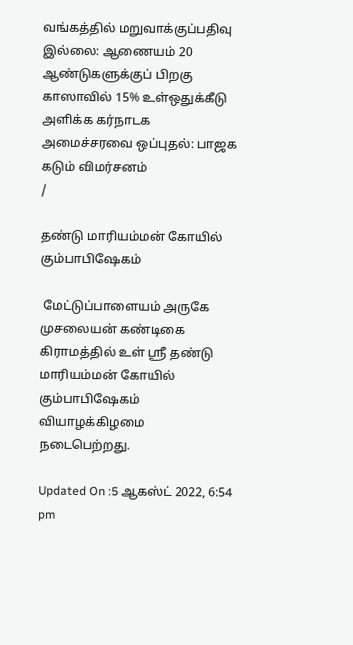வங்கத்தில் மறுவாக்குப்பதிவு இல்லை: ஆணையம் 20 ஆண்டுகளுக்குப் பிறகு காஸாவில் 15% உள்ஒதுக்கீடு அளிக்க கர்நாடக அமைச்சரவை ஒப்புதல்: பாஜக கடும் விமர்சனம்
/

தண்டு மாரியம்மன் கோயில் கும்பாபிஷேகம்

 மேட்டுப்பாளையம் அருகே முசலையன் கண்டிகை கிராமத்தில் உள் ஸ்ரீ தண்டு மாரியம்மன் கோயில் கும்பாபிஷேகம் வியாழக்கிழமை நடைபெற்றது.

Updated On :5 ஆகஸ்ட் 2022, 6:54 pm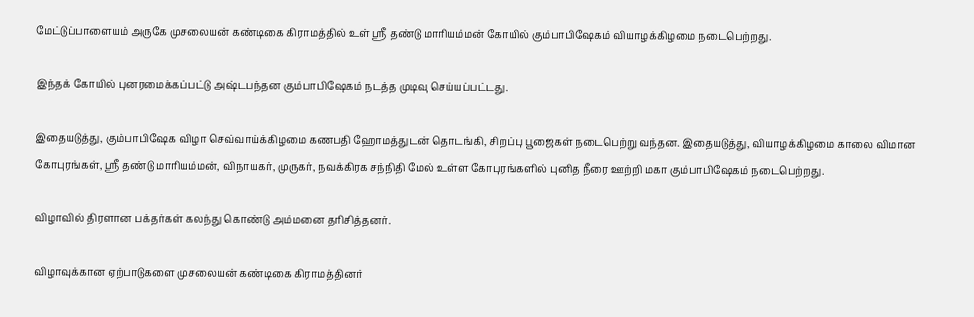மேட்டுப்பாளையம் அருகே முசலையன் கண்டிகை கிராமத்தில் உள் ஸ்ரீ தண்டு மாரியம்மன் கோயில் கும்பாபிஷேகம் வியாழக்கிழமை நடைபெற்றது.

இந்தக் கோயில் புனரமைக்கப்பட்டு அஷ்டபந்தன கும்பாபிஷேகம் நடத்த முடிவு செய்யப்பட்டது.

இதையடுத்து, கும்பாபிஷேக விழா செவ்வாய்க்கிழமை கணபதி ஹோமத்துடன் தொடங்கி, சிறப்பு பூஜைகள் நடைபெற்று வந்தன. இதையடுத்து, வியாழக்கிழமை காலை விமான கோபுரங்கள், ஸ்ரீ தண்டு மாரியம்மன், விநாயகர், முருகர், நவக்கிரக சந்நிதி மேல் உள்ள கோபுரங்களில் புனித நீரை ஊற்றி மகா கும்பாபிஷேகம் நடைபெற்றது.

விழாவில் திரளான பக்தர்கள் கலந்து கொண்டு அம்மனை தரிசித்தனர்.

விழாவுக்கான ஏற்பாடுகளை முசலையன் கண்டிகை கிராமத்தினர்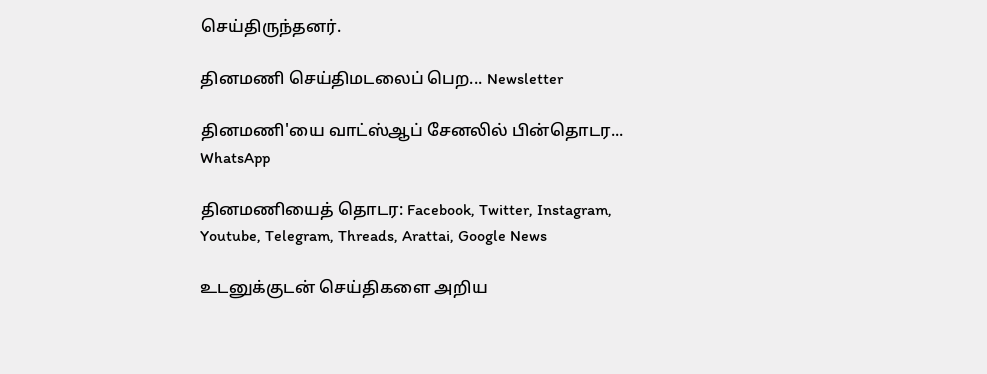செய்திருந்தனர்.

தினமணி செய்திமடலைப் பெற... Newsletter

தினமணி'யை வாட்ஸ்ஆப் சேனலில் பின்தொடர... WhatsApp

தினமணியைத் தொடர: Facebook, Twitter, Instagram, Youtube, Telegram, Threads, Arattai, Google News

உடனுக்குடன் செய்திகளை அறிய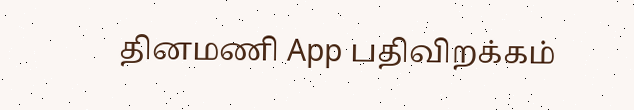தினமணி App பதிவிறக்கம்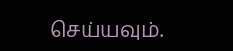செய்யவும்.